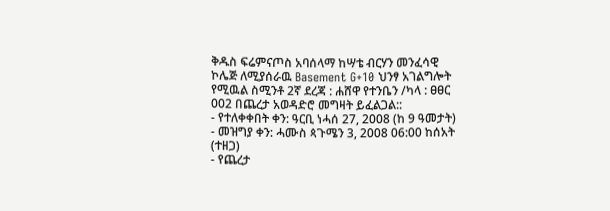ቅዱስ ፍሬምናጦስ አባሰላማ ከሣቴ ብርሃን መንፈሳዊ ኮሌጅ ለሚያሰራዉ Basement G+10 ህንፃ አገልግሎት የሚዉል ስሚንቶ 2ኛ ደረጃ : ሐሸዋ የተንቤን /ካላ : ፀፀር 002 በጨረታ አወዳድሮ መግዛት ይፈልጋል::
- የተለቀቀበት ቀን: ዓርቢ ነሓሰ 27, 2008 (ከ 9 ዓመታት)
- መዝግያ ቀን: ሓሙስ ጳጉሜን 3, 2008 06:00 ከሰአት (ተዘጋ)
- የጨረታ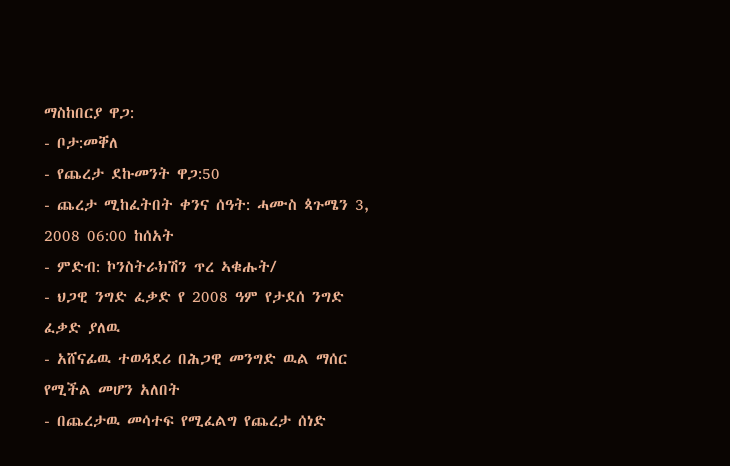ማስከበርያ ዋጋ:
- ቦታ:መቐለ
- የጨረታ ደኩመንት ዋጋ:50
- ጨረታ ሚከፈትበት ቀንና ሰዓት: ሓሙስ ጳጉሜን 3, 2008 06:00 ከሰአት
- ምድብ: ኮንስትራክሽን ጥረ ኣቁሑት/
- ህጋዊ ንግድ ፈቃድ የ 2008 ዓም የታደሰ ንግድ ፈቃድ ያለዉ
- አሸናፊዉ ተወዳደሪ በሕጋዊ መንግድ ዉል ማሰር የሚችል መሆን አለበት
- በጨረታዉ መሳተፍ የሚፈልግ የጨረታ ሰነድ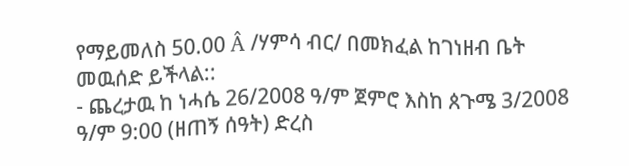የማይመለስ 50.00 Â /ሃምሳ ብር/ በመክፈል ከገነዘብ ቤት መዉሰድ ይችላል::
- ጨረታዉ ከ ነሓሴ 26/2008 ዓ/ም ጀምሮ እስከ ጰጉሜ 3/2008 ዓ/ም 9:00 (ዘጠኝ ሰዓት) ድረስ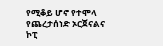የሚቆይ ሆኖ የተሞላ የጨረታሰነድ ኦርጀናልና ኮፒ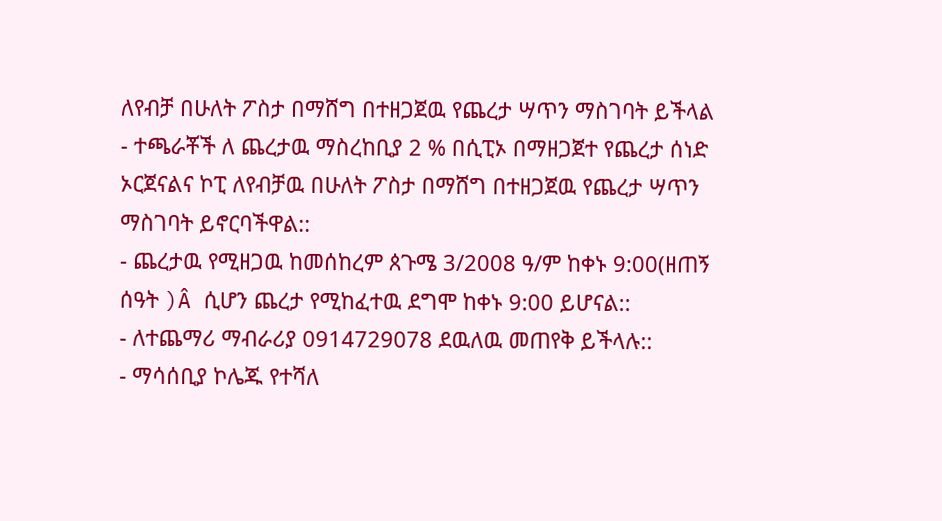ለየብቻ በሁለት ፖስታ በማሸግ በተዘጋጀዉ የጨረታ ሣጥን ማስገባት ይችላል
- ተጫራቾች ለ ጨረታዉ ማስረከቢያ 2 % በሲፒኦ በማዘጋጀተ የጨረታ ሰነድ ኦርጀናልና ኮፒ ለየብቻዉ በሁለት ፖስታ በማሸግ በተዘጋጀዉ የጨረታ ሣጥን ማስገባት ይኖርባችዋል::
- ጨረታዉ የሚዘጋዉ ከመሰከረም ጰጉሜ 3/2008 ዓ/ም ከቀኑ 9:00(ዘጠኝ ሰዓት )Â ሲሆን ጨረታ የሚከፈተዉ ደግሞ ከቀኑ 9:00 ይሆናል::
- ለተጨማሪ ማብራሪያ 0914729078 ደዉለዉ መጠየቅ ይችላሉ::
- ማሳሰቢያ ኮሌጁ የተሻለ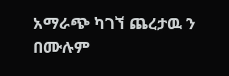አማራጭ ካገኘ ጨረታዉ ን በሙሉም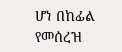ሆነ በከፊል የመሰረዝ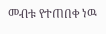መብቱ የተጠበቀ ነዉ